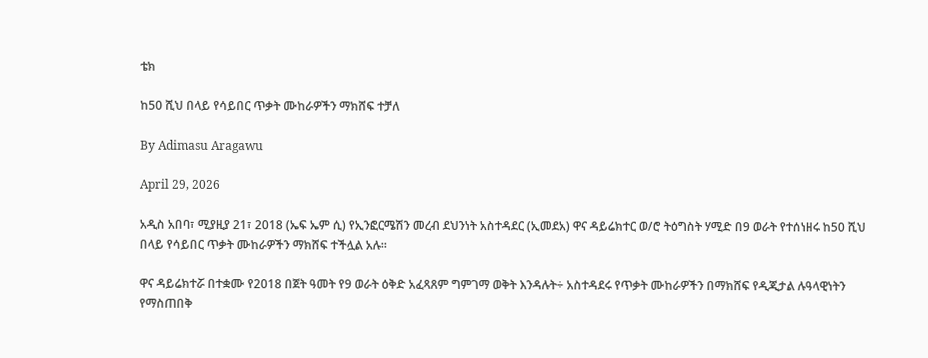ቴክ

ከ50 ሺህ በላይ የሳይበር ጥቃት ሙከራዎችን ማክሸፍ ተቻለ

By Adimasu Aragawu

April 29, 2026

አዲስ አበባ፣ ሚያዚያ 21፣ 2018 (ኤፍ ኤም ሲ) የኢንፎርሜሽን መረብ ደህንነት አስተዳደር (ኢመደአ) ዋና ዳይሬክተር ወ/ሮ ትዕግስት ሃሚድ በ9 ወራት የተሰነዘሩ ከ50 ሺህ በላይ የሳይበር ጥቃት ሙከራዎችን ማክሸፍ ተችሏል አሉ።

ዋና ዳይሬክተሯ በተቋሙ የ2018 በጀት ዓመት የ9 ወራት ዕቅድ አፈጻጸም ግምገማ ወቅት እንዳሉት÷ አስተዳደሩ የጥቃት ሙከራዎችን በማክሸፍ የዲጂታል ሉዓላዊነትን የማስጠበቅ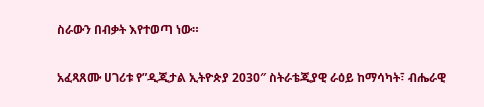ስራውን በብቃት እየተወጣ ነው።

አፈጻጸሙ ሀገሪቱ የ”ዲጂታል ኢትዮጵያ 2030″ ስትራቴጂያዊ ራዕይ ከማሳካት፣ ብሔራዊ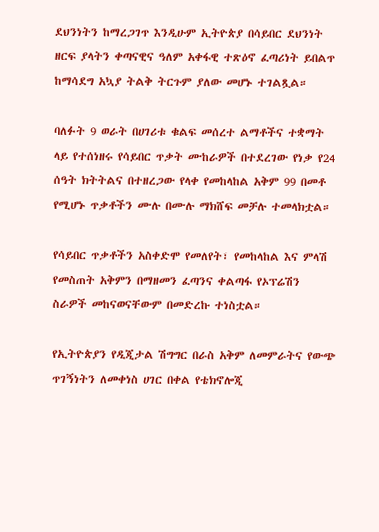ደህንነትን ከማረጋገጥ እንዲሁም ኢትዮጵያ በሳይበር ደህንነት ዘርፍ ያላትን ቀጣናዊና ዓለም አቀፋዊ ተጽዕኖ ፈጣሪነት ይበልጥ ከማሳደግ አኳያ ትልቅ ትርጉም ያለው መሆኑ ተገልጿል።

ባለፉት 9 ወራት በሀገሪቱ ቁልፍ መሰረተ ልማቶችና ተቋማት ላይ የተሰነዘሩ የሳይበር ጥቃት ሙከራዎች በተደረገው የነቃ የ24 ሰዓት ክትትልና በተዘረጋው የላቀ የመከላከል አቅም 99 በመቶ የሚሆኑ ጥቃቶችን ሙሉ በሙሉ ማክሸፍ መቻሉ ተመላክቷል።

የሳይበር ጥቃቶችን አስቀድሞ የመለየት፣ የመከላከል እና ምላሽ የመስጠት አቅምን በማዘመን ፈጣንና ቀልጣፋ የኦፕሬሽን ስራዎች መከናወናቸውም በመድረኩ ተነስቷል።

የኢትዮጵያን የዲጂታል ሽግግር በራስ አቅም ለመምራትና የውጭ ጥገኝነትን ለመቀነስ ሀገር በቀል የቴክኖሎጂ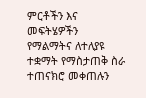ምርቶችን እና መፍትሄዎችን የማልማትና ለተለያዩ ተቋማት የማስታጠቅ ስራ ተጠናክሮ መቀጠሉን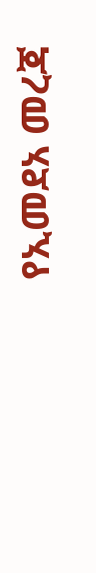የኢመደአ መረጃ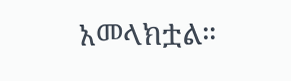አመላክቷል።